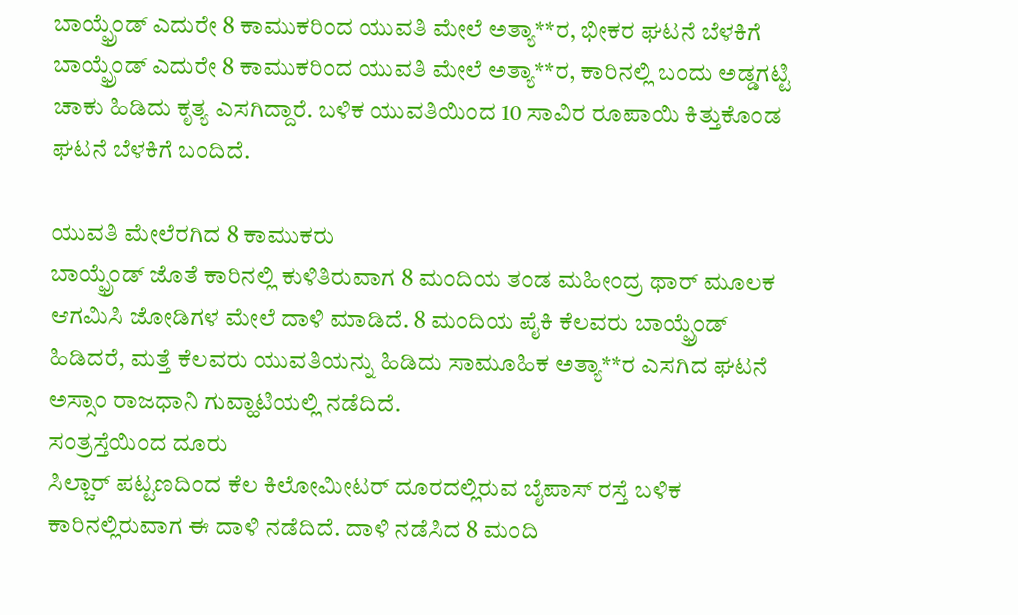ಬಾಯ್ಫ್ರೆಂಡ್ ಎದುರೇ 8 ಕಾಮುಕರಿಂದ ಯುವತಿ ಮೇಲೆ ಅತ್ಯಾ**ರ, ಭೀಕರ ಘಟನೆ ಬೆಳಕಿಗೆ
ಬಾಯ್ಫ್ರೆಂಡ್ ಎದುರೇ 8 ಕಾಮುಕರಿಂದ ಯುವತಿ ಮೇಲೆ ಅತ್ಯಾ**ರ, ಕಾರಿನಲ್ಲಿ ಬಂದು ಅಡ್ಡಗಟ್ಟಿ ಚಾಕು ಹಿಡಿದು ಕೃತ್ಯ ಎಸಗಿದ್ದಾರೆ. ಬಳಿಕ ಯುವತಿಯಿಂದ 10 ಸಾವಿರ ರೂಪಾಯಿ ಕಿತ್ತುಕೊಂಡ ಘಟನೆ ಬೆಳಕಿಗೆ ಬಂದಿದೆ.

ಯುವತಿ ಮೇಲೆರಗಿದ 8 ಕಾಮುಕರು
ಬಾಯ್ಫ್ರೆಂಡ್ ಜೊತೆ ಕಾರಿನಲ್ಲಿ ಕುಳಿತಿರುವಾಗ 8 ಮಂದಿಯ ತಂಡ ಮಹೀಂದ್ರ ಥಾರ್ ಮೂಲಕ ಆಗಮಿಸಿ ಜೋಡಿಗಳ ಮೇಲೆ ದಾಳಿ ಮಾಡಿದೆ. 8 ಮಂದಿಯ ಪೈಕಿ ಕೆಲವರು ಬಾಯ್ಫ್ರೆಂಡ್ ಹಿಡಿದರೆ, ಮತ್ತೆ ಕೆಲವರು ಯುವತಿಯನ್ನು ಹಿಡಿದು ಸಾಮೂಹಿಕ ಅತ್ಯಾ**ರ ಎಸಗಿದ ಘಟನೆ ಅಸ್ಸಾಂ ರಾಜಧಾನಿ ಗುವ್ಹಾಟಿಯಲ್ಲಿ ನಡೆದಿದೆ.
ಸಂತ್ರಸ್ತೆಯಿಂದ ದೂರು
ಸಿಲ್ಚಾರ್ ಪಟ್ಟಣದಿಂದ ಕೆಲ ಕಿಲೋಮೀಟರ್ ದೂರದಲ್ಲಿರುವ ಬೈಪಾಸ್ ರಸ್ತೆ ಬಳಿಕ ಕಾರಿನಲ್ಲಿರುವಾಗ ಈ ದಾಳಿ ನಡೆದಿದೆ. ದಾಳಿ ನಡೆಸಿದ 8 ಮಂದಿ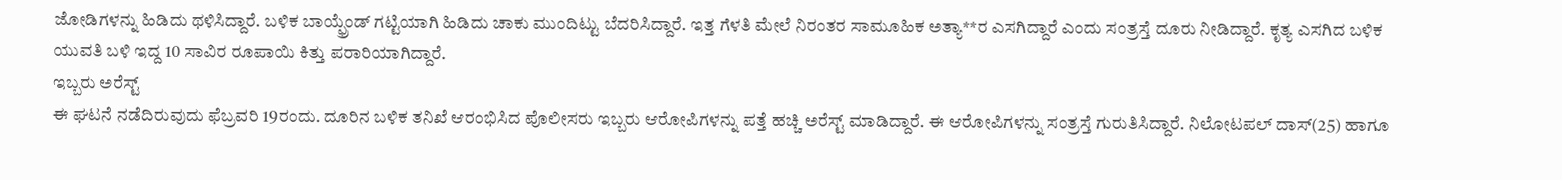ಜೋಡಿಗಳನ್ನು ಹಿಡಿದು ಥಳಿಸಿದ್ದಾರೆ. ಬಳಿಕ ಬಾಯ್ಫ್ರೆಂಡ್ ಗಟ್ಟಿಯಾಗಿ ಹಿಡಿದು ಚಾಕು ಮುಂದಿಟ್ಟು ಬೆದರಿಸಿದ್ದಾರೆ. ಇತ್ತ ಗೆಳತಿ ಮೇಲೆ ನಿರಂತರ ಸಾಮೂಹಿಕ ಅತ್ಯಾ**ರ ಎಸಗಿದ್ದಾರೆ ಎಂದು ಸಂತ್ರಸ್ತೆ ದೂರು ನೀಡಿದ್ದಾರೆ. ಕೃತ್ಯ ಎಸಗಿದ ಬಳಿಕ ಯುವತಿ ಬಳಿ ಇದ್ದ 10 ಸಾವಿರ ರೂಪಾಯಿ ಕಿತ್ತು ಪರಾರಿಯಾಗಿದ್ದಾರೆ.
ಇಬ್ಬರು ಅರೆಸ್ಟ್
ಈ ಘಟನೆ ನಡೆದಿರುವುದು ಫೆಬ್ರವರಿ 19ರಂದು. ದೂರಿನ ಬಳಿಕ ತನಿಖೆ ಆರಂಭಿಸಿದ ಪೊಲೀಸರು ಇಬ್ಬರು ಆರೋಪಿಗಳನ್ನು ಪತ್ತೆ ಹಚ್ಚಿ ಅರೆಸ್ಟ್ ಮಾಡಿದ್ದಾರೆ. ಈ ಆರೋಪಿಗಳನ್ನು ಸಂತ್ರಸ್ತೆ ಗುರುತಿಸಿದ್ದಾರೆ. ನಿಲೋಟಪಲ್ ದಾಸ್(25) ಹಾಗೂ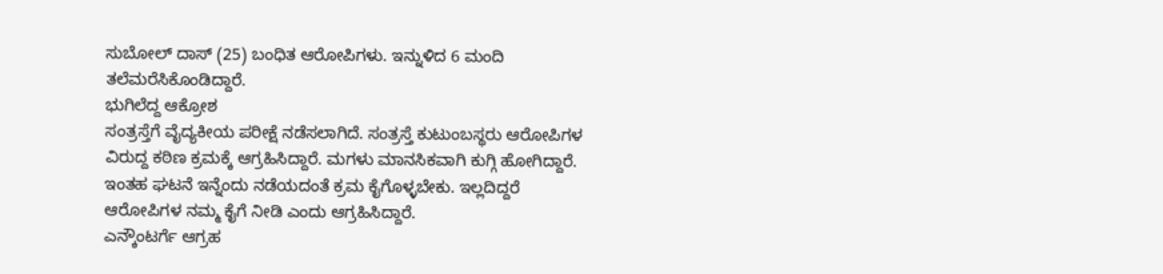ಸುಬೋಲ್ ದಾಸ್ (25) ಬಂಧಿತ ಆರೋಪಿಗಳು. ಇನ್ನುಳಿದ 6 ಮಂದಿ ತಲೆಮರೆಸಿಕೊಂಡಿದ್ದಾರೆ.
ಭುಗಿಲೆದ್ದ ಆಕ್ರೋಶ
ಸಂತ್ರಸ್ತೆಗೆ ವೈದ್ಯಕೀಯ ಪರೀಕ್ಷೆ ನಡೆಸಲಾಗಿದೆ. ಸಂತ್ರಸ್ತೆ ಕುಟುಂಬಸ್ಥರು ಆರೋಪಿಗಳ ವಿರುದ್ದ ಕಠಿಣ ಕ್ರಮಕ್ಕೆ ಆಗ್ರಹಿಸಿದ್ದಾರೆ. ಮಗಳು ಮಾನಸಿಕವಾಗಿ ಕುಗ್ಗಿ ಹೋಗಿದ್ದಾರೆ. ಇಂತಹ ಘಟನೆ ಇನ್ನೆಂದು ನಡೆಯದಂತೆ ಕ್ರಮ ಕೈಗೊಳ್ಳಬೇಕು. ಇಲ್ಲದಿದ್ದರೆ ಆರೋಪಿಗಳ ನಮ್ಮ ಕೈಗೆ ನೀಡಿ ಎಂದು ಆಗ್ರಹಿಸಿದ್ದಾರೆ.
ಎನ್ಕೌಂಟರ್ಗೆ ಆಗ್ರಹ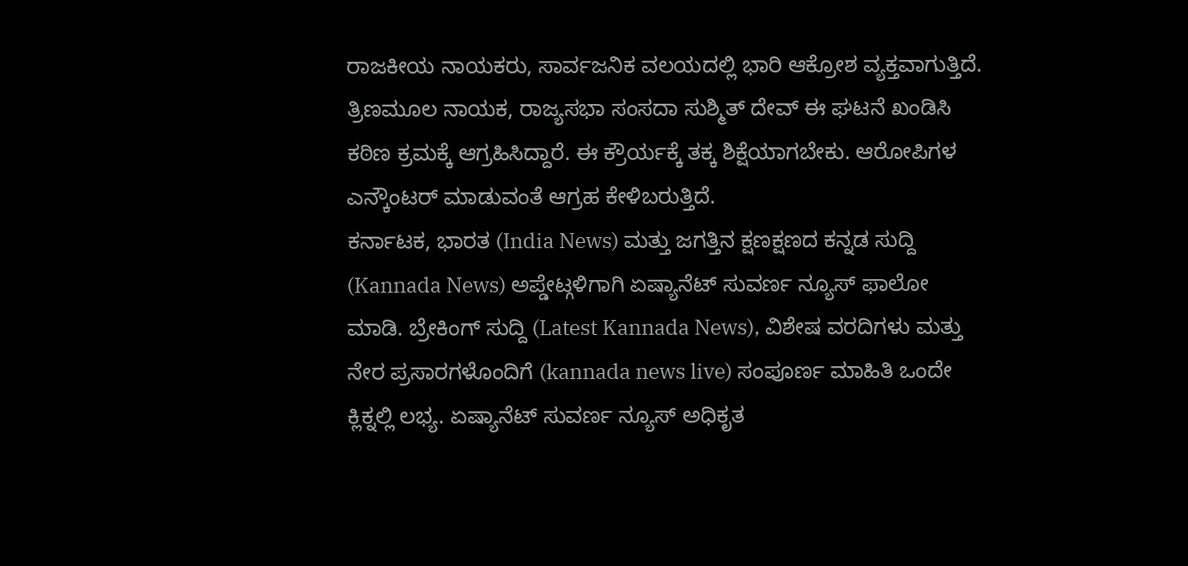ರಾಜಕೀಯ ನಾಯಕರು, ಸಾರ್ವಜನಿಕ ವಲಯದಲ್ಲಿ ಭಾರಿ ಆಕ್ರೋಶ ವ್ಯಕ್ತವಾಗುತ್ತಿದೆ. ತ್ರಿಣಮೂಲ ನಾಯಕ, ರಾಜ್ಯಸಭಾ ಸಂಸದಾ ಸುಶ್ಮಿತ್ ದೇವ್ ಈ ಘಟನೆ ಖಂಡಿಸಿ ಕಠಿಣ ಕ್ರಮಕ್ಕೆ ಆಗ್ರಹಿಸಿದ್ದಾರೆ. ಈ ಕ್ರೌರ್ಯಕ್ಕೆ ತಕ್ಕ ಶಿಕ್ಷೆಯಾಗಬೇಕು. ಆರೋಪಿಗಳ ಎನ್ಕೌಂಟರ್ ಮಾಡುವಂತೆ ಆಗ್ರಹ ಕೇಳಿಬರುತ್ತಿದೆ.
ಕರ್ನಾಟಕ, ಭಾರತ (India News) ಮತ್ತು ಜಗತ್ತಿನ ಕ್ಷಣಕ್ಷಣದ ಕನ್ನಡ ಸುದ್ದಿ (Kannada News) ಅಪ್ಡೇಟ್ಗಳಿಗಾಗಿ ಏಷ್ಯಾನೆಟ್ ಸುವರ್ಣ ನ್ಯೂಸ್ ಫಾಲೋ ಮಾಡಿ. ಬ್ರೇಕಿಂಗ್ ಸುದ್ದಿ (Latest Kannada News), ವಿಶೇಷ ವರದಿಗಳು ಮತ್ತು ನೇರ ಪ್ರಸಾರಗಳೊಂದಿಗೆ (kannada news live) ಸಂಪೂರ್ಣ ಮಾಹಿತಿ ಒಂದೇ ಕ್ಲಿಕ್ನಲ್ಲಿ ಲಭ್ಯ. ಏಷ್ಯಾನೆಟ್ ಸುವರ್ಣ ನ್ಯೂಸ್ ಅಧಿಕೃತ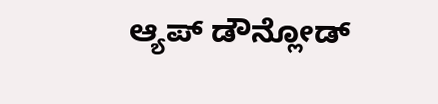ಆ್ಯಪ್ ಡೌನ್ಲೋಡ್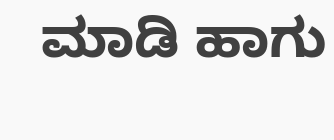ಮಾಡಿ ಹಾಗು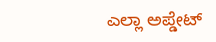ಎಲ್ಲಾ ಅಪ್ಡೇಟ್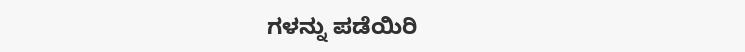ಗಳನ್ನು ಪಡೆಯಿರಿ